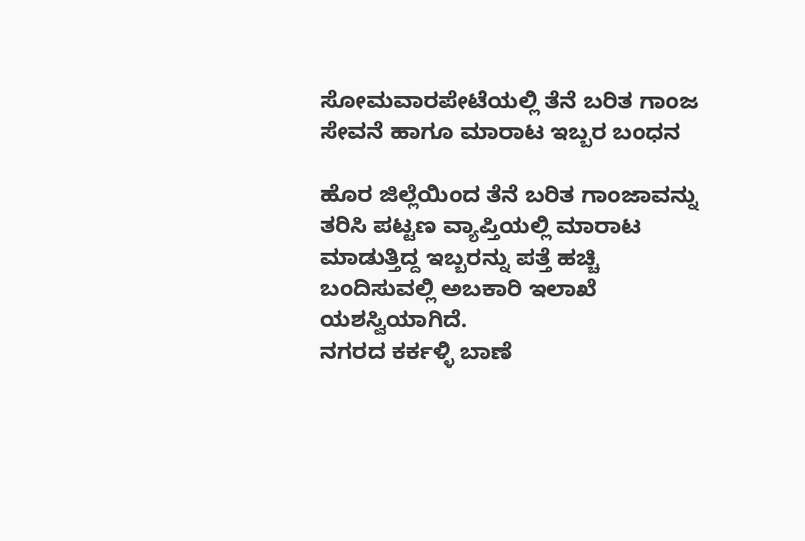ಸೋಮವಾರಪೇಟೆಯಲ್ಲಿ ತೆನೆ ಬರಿತ ಗಾಂಜ ಸೇವನೆ ಹಾಗೂ ಮಾರಾಟ ಇಬ್ಬರ ಬಂಧನ

ಹೊರ ಜಿಲ್ಲೆಯಿಂದ ತೆನೆ ಬರಿತ ಗಾಂಜಾವನ್ನು ತರಿಸಿ ಪಟ್ಟಣ ವ್ಯಾಪ್ತಿಯಲ್ಲಿ ಮಾರಾಟ ಮಾಡುತ್ತಿದ್ದ ಇಬ್ಬರನ್ನು ಪತ್ತೆ ಹಚ್ಚಿ ಬಂದಿಸುವಲ್ಲಿ ಅಬಕಾರಿ ಇಲಾಖೆ ಯಶಸ್ವಿಯಾಗಿದೆ.
ನಗರದ ಕರ್ಕಳ್ಳಿ ಬಾಣೆ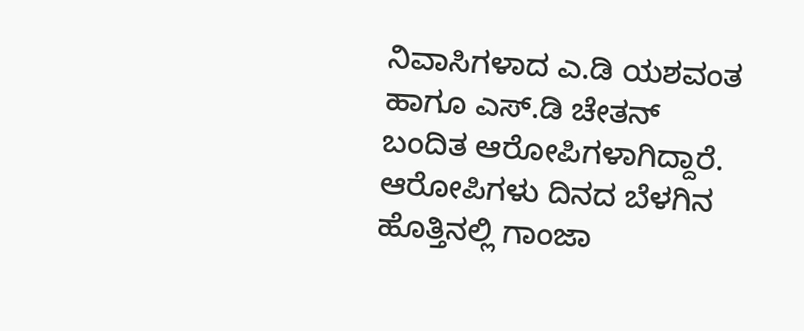ನಿವಾಸಿಗಳಾದ ಎ.ಡಿ ಯಶವಂತ ಹಾಗೂ ಎಸ್.ಡಿ ಚೇತನ್ ಬಂದಿತ ಆರೋಪಿಗಳಾಗಿದ್ದಾರೆ.
ಆರೋಪಿಗಳು ದಿನದ ಬೆಳಗಿನ ಹೊತ್ತಿನಲ್ಲಿ ಗಾಂಜಾ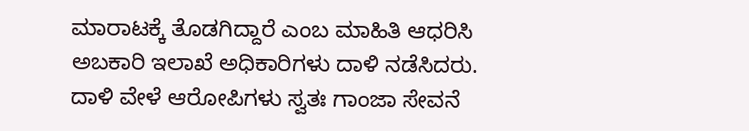ಮಾರಾಟಕ್ಕೆ ತೊಡಗಿದ್ದಾರೆ ಎಂಬ ಮಾಹಿತಿ ಆಧರಿಸಿ ಅಬಕಾರಿ ಇಲಾಖೆ ಅಧಿಕಾರಿಗಳು ದಾಳಿ ನಡೆಸಿದರು.
ದಾಳಿ ವೇಳೆ ಆರೋಪಿಗಳು ಸ್ವತಃ ಗಾಂಜಾ ಸೇವನೆ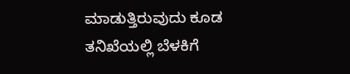ಮಾಡುತ್ತಿರುವುದು ಕೂಡ ತನಿಖೆಯಲ್ಲಿ ಬೆಳಕಿಗೆ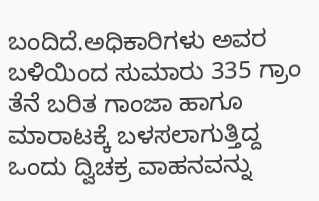ಬಂದಿದೆ.ಅಧಿಕಾರಿಗಳು ಅವರ ಬಳಿಯಿಂದ ಸುಮಾರು 335 ಗ್ರಾಂ ತೆನೆ ಬರಿತ ಗಾಂಜಾ ಹಾಗೂ ಮಾರಾಟಕ್ಕೆ ಬಳಸಲಾಗುತ್ತಿದ್ದ ಒಂದು ದ್ವಿಚಕ್ರ ವಾಹನವನ್ನು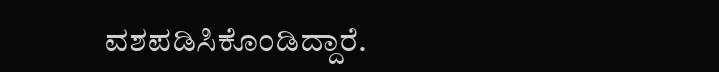ವಶಪಡಿಸಿಕೊಂಡಿದ್ದಾರೆ.